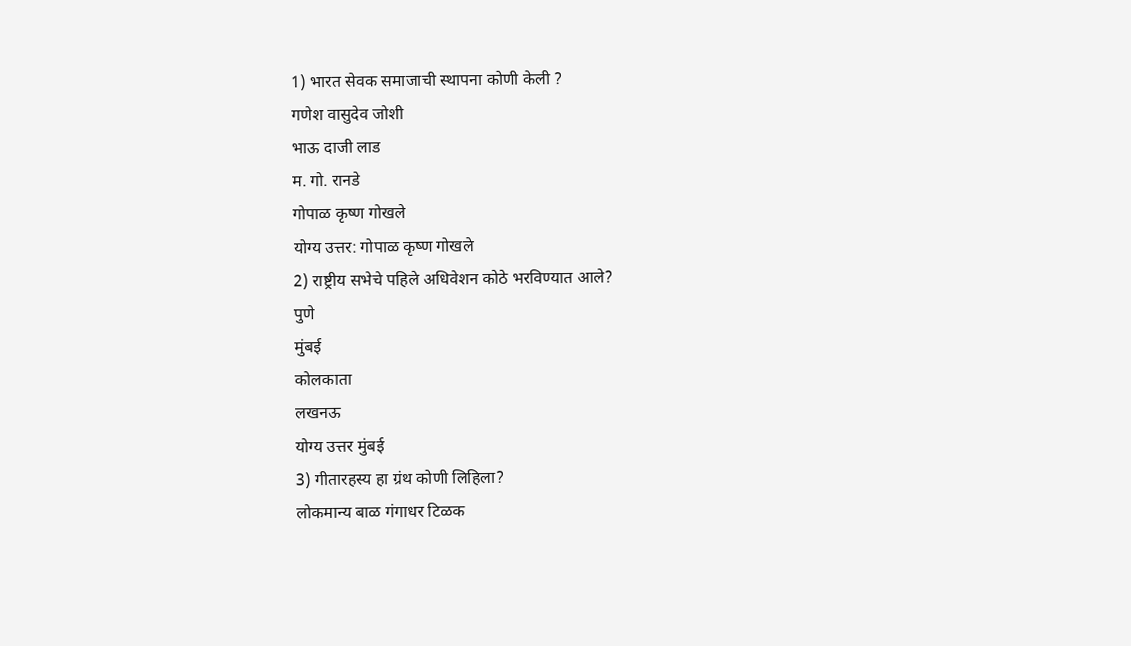1) भारत सेवक समाजाची स्थापना कोणी केली ?
गणेश वासुदेव जोशी
भाऊ दाजी लाड
म. गो. रानडे
गोपाळ कृष्ण गोखले
योग्य उत्तर: गोपाळ कृष्ण गोखले
2) राष्ट्रीय सभेचे पहिले अधिवेशन कोठे भरविण्यात आले?
पुणे
मुंबई
कोलकाता
लखनऊ
योग्य उत्तर मुंबई
3) गीतारहस्य हा ग्रंथ कोणी लिहिला?
लोकमान्य बाळ गंगाधर टिळक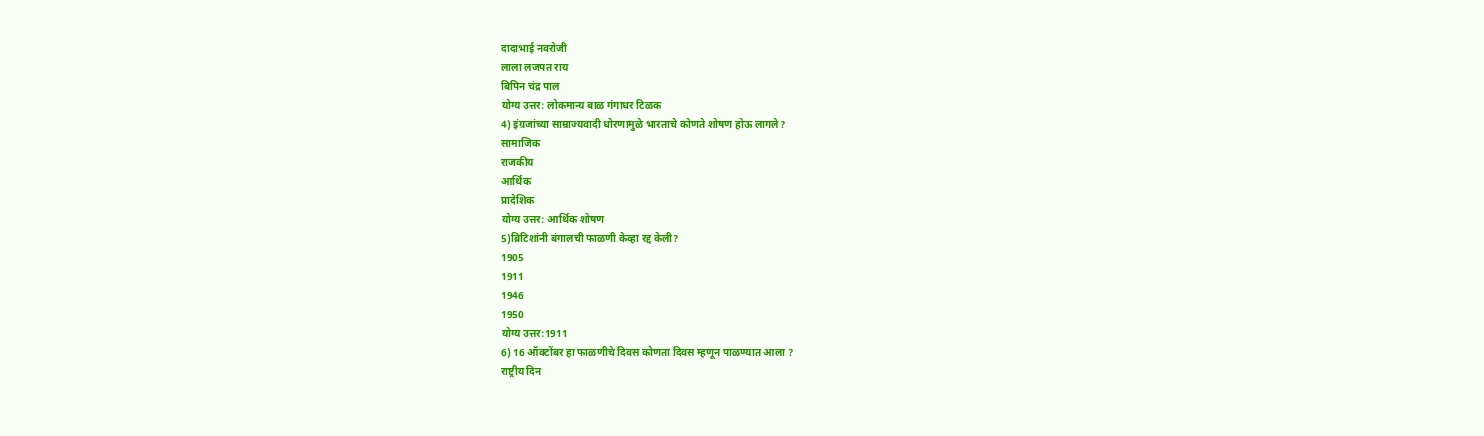दादाभाई नवरोजी
लाला लजपत राय
बिपिन चंद्र पाल
योग्य उत्तर: लोकमान्य बाळ गंगाधर टिळक
4) इंग्रजांच्या साम्राज्यवादी धोरणामुळे भारताचे कोणते शोषण होऊ लागले?
सामाजिक
राजकीय
आर्थिक
प्रादेशिक
योग्य उत्तर: आर्थिक शोषण
5)ब्रिटिशांनी बंगालची फाळणी केव्हा रद्द केली?
1905
1911
1946
1950
योग्य उत्तर:1911
6) 16 ऑक्टोंबर हा फाळणीचे दिवस कोणता दिवस म्हणून पाळण्यात आला ?
राष्ट्रीय दिन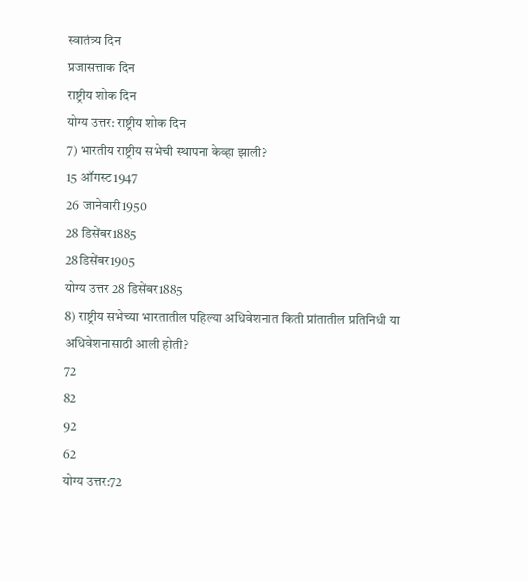स्वातंत्र्य दिन
प्रजासत्ताक दिन
राष्ट्रीय शोक दिन
योग्य उत्तर: राष्ट्रीय शोक दिन
7) भारतीय राष्ट्रीय सभेची स्थापना केव्हा झाली?
15 ऑगस्ट1947
26 जानेवारी1950
28 डिसेंबर1885
28डिसेंबर1905
योग्य उत्तर 28 डिसेंबर1885
8) राष्ट्रीय सभेच्या भारतातील पहिल्या अधिवेशनात किती प्रांतातील प्रतिनिधी या अधिवेशनासाठी आली होती?
72
82
92
62
योग्य उत्तर:72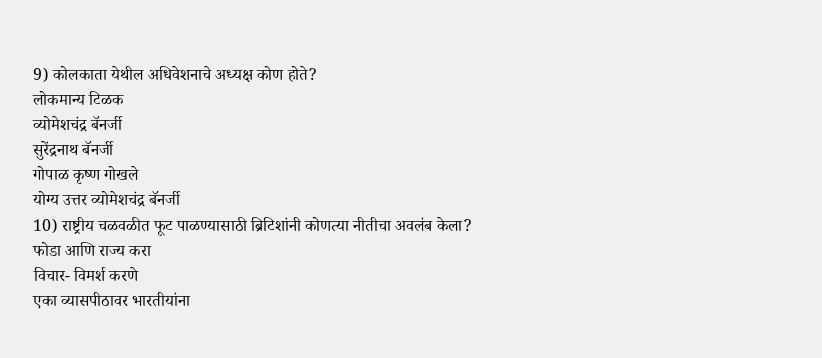9) कोलकाता येथील अधिवेशनाचे अध्यक्ष कोण होते?
लोकमान्य टिळक
व्योमेशचंद्र बॅनर्जी
सुरेंद्रनाथ बॅनर्जी
गोपाळ कृष्ण गोखले
योग्य उत्तर व्योमेशचंद्र बॅनर्जी
10) राष्ट्रीय चळवळीत फूट पाळण्यासाठी ब्रिटिशांनी कोणत्या नीतीचा अवलंब केला?
फोडा आणि राज्य करा
विचार- विमर्श करणे
एका व्यासपीठावर भारतीयांना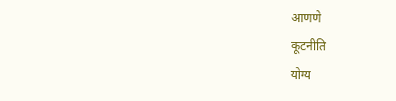आणणे
कूटनीति
योग्य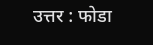उत्तर : फोडा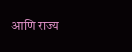आणि राज्य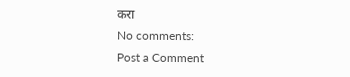करा
No comments:
Post a Comment